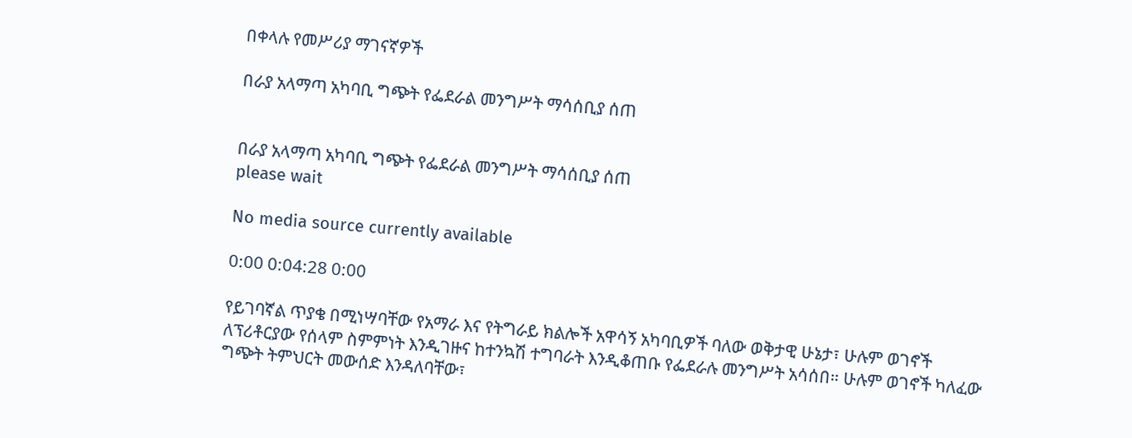በቀላሉ የመሥሪያ ማገናኛዎች

በራያ አላማጣ አካባቢ ግጭት የፌደራል መንግሥት ማሳሰቢያ ሰጠ


በራያ አላማጣ አካባቢ ግጭት የፌደራል መንግሥት ማሳሰቢያ ሰጠ
please wait

No media source currently available

0:00 0:04:28 0:00

የይገባኛል ጥያቄ በሚነሣባቸው የአማራ እና የትግራይ ክልሎች አዋሳኝ አካባቢዎች ባለው ወቅታዊ ሁኔታ፣ ሁሉም ወገኖች ለፕሪቶርያው የሰላም ስምምነት እንዲገዙና ከተንኳሽ ተግባራት እንዲቆጠቡ የፌደራሉ መንግሥት አሳሰበ። ሁሉም ወገኖች ካለፈው ግጭት ትምህርት መውሰድ እንዳለባቸው፣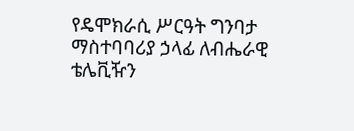የዴሞክራሲ ሥርዓት ግንባታ ማስተባባሪያ ኃላፊ ለብሔራዊ ቴሌቪዥን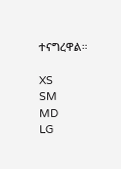ተናግረዋል።

XS
SM
MD
LG